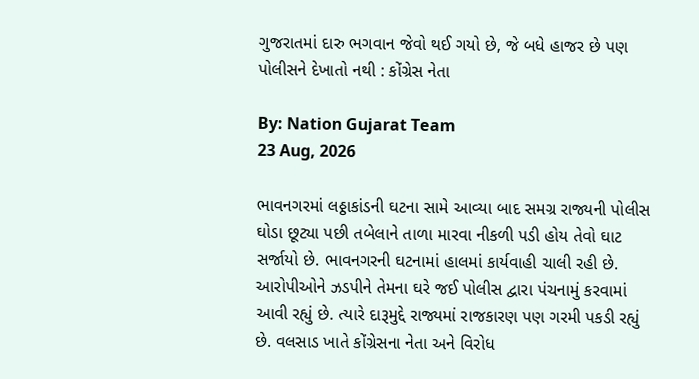ગુજરાતમાં દારુ ભગવાન જેવો થઈ ગયો છે, જે બધે હાજર છે પણ પોલીસને દેખાતો નથી : કોંગ્રેસ નેતા

By: Nation Gujarat Team
23 Aug, 2026

ભાવનગરમાં લઠ્ઠાકાંડની ઘટના સામે આવ્યા બાદ સમગ્ર રાજ્યની પોલીસ ઘોડા છૂટ્યા પછી તબેલાને તાળા મારવા નીકળી પડી હોય તેવો ઘાટ સર્જાયો છે. ભાવનગરની ઘટનામાં હાલમાં કાર્યવાહી ચાલી રહી છે. આરોપીઓને ઝડપીને તેમના ઘરે જઈ પોલીસ દ્વારા પંચનામું કરવામાં આવી રહ્યું છે. ત્યારે દારૂમુદ્દે રાજ્યમાં રાજકારણ પણ ગરમી પકડી રહ્યું છે. વલસાડ ખાતે કોંગ્રેસના નેતા અને વિરોધ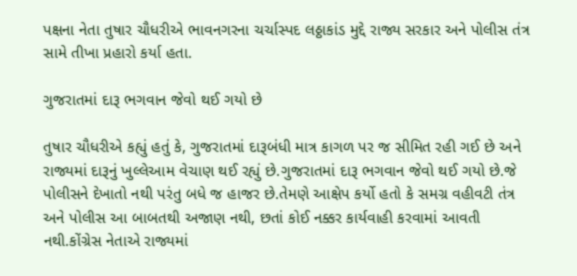પક્ષના નેતા તુષાર ચૌધરીએ ભાવનગરના ચર્ચાસ્પદ લઠ્ઠાકાંડ મુદ્દે રાજ્ય સરકાર અને પોલીસ તંત્ર સામે તીખા પ્રહારો કર્યા હતા.

ગુજરાતમાં દારૂ ભગવાન જેવો થઈ ગયો છે

તુષાર ચૌધરીએ કહ્યું હતું કે, ગુજરાતમાં દારૂબંધી માત્ર કાગળ પર જ સીમિત રહી ગઈ છે અને રાજ્યમાં દારૂનું ખુલ્લેઆમ વેચાણ થઈ રહ્યું છે.ગુજરાતમાં દારૂ ભગવાન જેવો થઈ ગયો છે.જે પોલીસને દેખાતો નથી પરંતુ બધે જ હાજર છે.તેમણે આક્ષેપ કર્યો હતો કે સમગ્ર વહીવટી તંત્ર અને પોલીસ આ બાબતથી અજાણ નથી, છતાં કોઈ નક્કર કાર્યવાહી કરવામાં આવતી નથી.કોંગ્રેસ નેતાએ રાજ્યમાં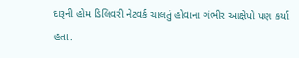દારૂની હોમ ડિલિવરી નેટવર્ક ચાલતું હોવાના ગંભીર આક્ષેપો પણ કર્યા હતા.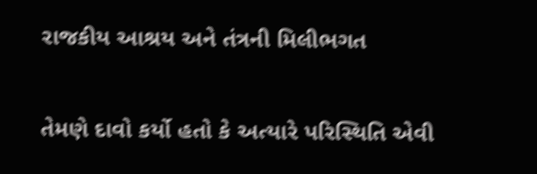રાજકીય આશ્રય અને તંત્રની મિલીભગત

તેમણે દાવો કર્યો હતો કે અત્યારે પરિસ્થિતિ એવી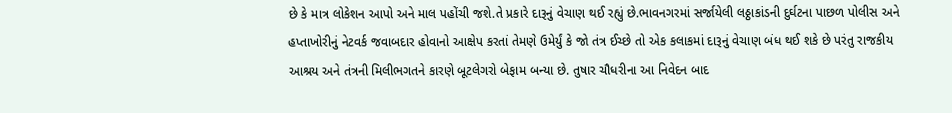છે કે માત્ર લોકેશન આપો અને માલ પહોંચી જશે.તે પ્રકારે દારૂનું વેચાણ થઈ રહ્યું છે.ભાવનગરમાં સર્જાયેલી લઠ્ઠાકાંડની દુર્ઘટના પાછળ પોલીસ અને હપ્તાખોરીનું નેટવર્ક જવાબદાર હોવાનો આક્ષેપ કરતાં તેમણે ઉમેર્યું કે જો તંત્ર ઈચ્છે તો એક કલાકમાં દારૂનું વેચાણ બંધ થઈ શકે છે પરંતુ રાજકીય આશ્રય અને તંત્રની મિલીભગતને કારણે બૂટલેગરો બેફામ બન્યા છે. તુષાર ચૌધરીના આ નિવેદન બાદ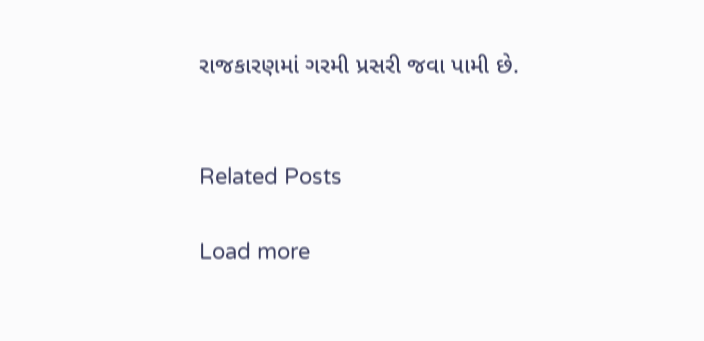રાજકારણમાં ગરમી પ્રસરી જવા પામી છે.


Related Posts

Load more